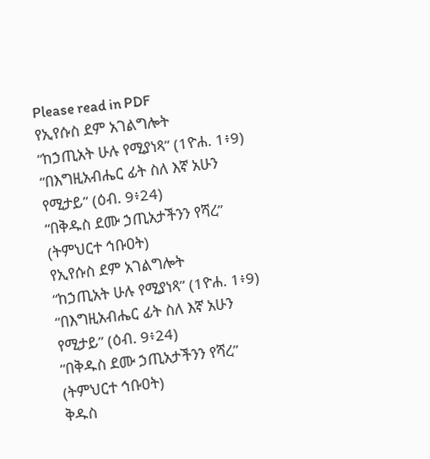Please read in PDF
የኢየሱስ ደም አገልግሎት
“ከኃጢአት ሁሉ የሚያነጻ” (1ዮሐ. 1፥9)
“በእግዚአብሔር ፊት ስለ እኛ አሁን የሚታይ” (ዕብ. 9፥24)
“በቅዱስ ደሙ ኃጢአታችንን የሻረ” (ትምህርተ ኅቡዐት)
የኢየሱስ ደም አገልግሎት
“ከኃጢአት ሁሉ የሚያነጻ” (1ዮሐ. 1፥9)
“በእግዚአብሔር ፊት ስለ እኛ አሁን የሚታይ” (ዕብ. 9፥24)
“በቅዱስ ደሙ ኃጢአታችንን የሻረ” (ትምህርተ ኅቡዐት)
ቅዱስ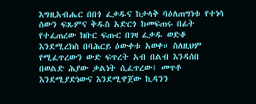እግዚአብሔር በበጎ ፈቃዱና ከታላቅ ባዕለጠግነቱ የተነሳ ሰውን ፍጹምና ቅዱስ አድርጎ ከመፍጠሩ በፊት የተፈጠረው ክቡር ፍጡር በገዛ ፈቃዱ ወድቆ እንደሚረክስ በባሕርይ ዕውቀቱ አወቀ። ስለዚህም የሚፈጥረውን ውድ ፍጥረት አብ በልብ እንዳሰበ በወልድ ሕያው ቃልነት ሲፈጥረው፤ መጥቶ እንደሚያድነውና እንደሚዋጀው ኪዳንን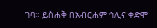ገባ። ይስሐቅ በአብርሐም ኅሊና ቀድሞ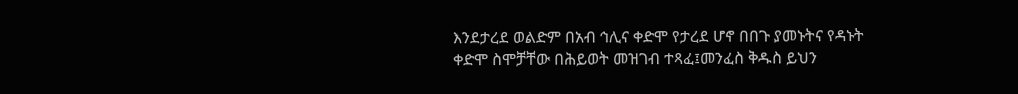እንደታረደ ወልድም በአብ ኅሊና ቀድሞ የታረደ ሆኖ በበጉ ያመኑትና የዳኑት ቀድሞ ስሞቻቸው በሕይወት መዝገብ ተጻፈ፤መንፈስ ቅዱስ ይህን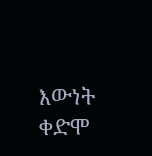እውነት ቀድሞ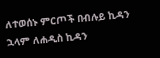ለተወሰኑ ምርጦች በብሉይ ኪዳን ኋላም ለሐዲስ ኪዳን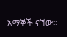አማኞች ናኘው።